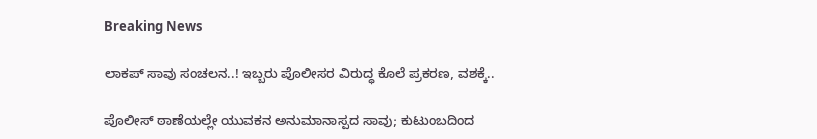Breaking News

ಲಾಕಪ್ ಸಾವು ಸಂಚಲನ..! ಇಬ್ಬರು ಪೊಲೀಸರ ವಿರುದ್ಧ ಕೊಲೆ ಪ್ರಕರಣ, ವಶಕ್ಕೆ..

ಪೊಲೀಸ್ ಠಾಣೆಯಲ್ಲೇ ಯುವಕನ ಅನುಮಾನಾಸ್ಪದ ಸಾವು; ಕುಟುಂಬದಿಂದ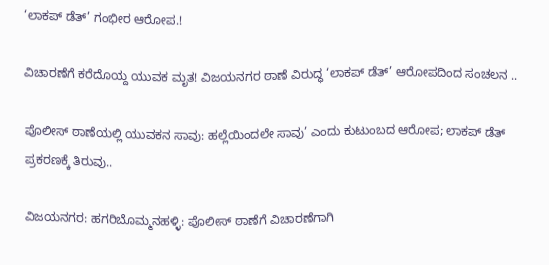‘ಲಾಕಪ್ ಡೆತ್’ ಗಂಭೀರ ಆರೋಪ.!

ವಿಚಾರಣೆಗೆ ಕರೆದೊಯ್ದ ಯುವಕ ಮೃತ! ವಿಜಯನಗರ ಠಾಣೆ ವಿರುದ್ಧ ‘ಲಾಕಪ್ ಡೆತ್’ ಆರೋಪದಿಂದ ಸಂಚಲನ ..

ಪೊಲೀಸ್ ಠಾಣೆಯಲ್ಲಿ ಯುವಕನ ಸಾವು: ಹಲ್ಲೆಯಿಂದಲೇ ಸಾವು’ ಎಂದು ಕುಟುಂಬದ ಆರೋಪ; ಲಾಕಪ್ ಡೆತ್ ಪ್ರಕರಣಕ್ಕೆ ತಿರುವು..

ವಿಜಯನಗರ: ಹಗರಿಬೊಮ್ಮನಹಳ್ಳಿ: ಪೊಲೀಸ್ ಠಾಣೆಗೆ ವಿಚಾರಣೆಗಾಗಿ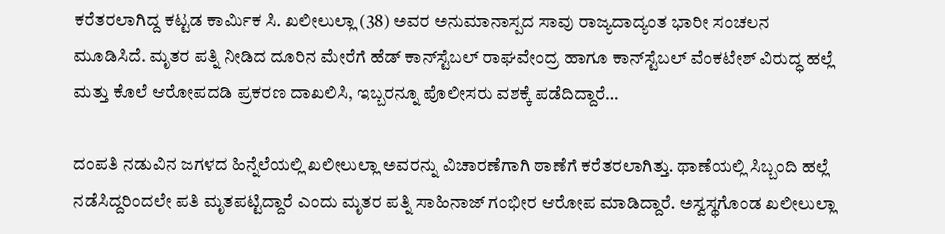ಕರೆತರಲಾಗಿದ್ದ ಕಟ್ಟಡ ಕಾರ್ಮಿಕ ಸಿ. ಖಲೀಲುಲ್ಲಾ (38) ಅವರ ಅನುಮಾನಾಸ್ಪದ ಸಾವು ರಾಜ್ಯದಾದ್ಯಂತ ಭಾರೀ ಸಂಚಲನ ಮೂಡಿಸಿದೆ. ಮೃತರ ಪತ್ನಿ ನೀಡಿದ ದೂರಿನ ಮೇರೆಗೆ ಹೆಡ್ ಕಾನ್‌ಸ್ಟೆಬಲ್ ರಾಘವೇಂದ್ರ ಹಾಗೂ ಕಾನ್‌ಸ್ಟೆಬಲ್ ವೆಂಕಟೇಶ್ ವಿರುದ್ಧ ಹಲ್ಲೆ ಮತ್ತು ಕೊಲೆ ಆರೋಪದಡಿ ಪ್ರಕರಣ ದಾಖಲಿಸಿ, ಇಬ್ಬರನ್ನೂ ಪೊಲೀಸರು ವಶಕ್ಕೆ ಪಡೆದಿದ್ದಾರೆ…

ದಂಪತಿ ನಡುವಿನ ಜಗಳದ ಹಿನ್ನೆಲೆಯಲ್ಲಿ ಖಲೀಲುಲ್ಲಾ ಅವರನ್ನು ವಿಚಾರಣೆಗಾಗಿ ಠಾಣೆಗೆ ಕರೆತರಲಾಗಿತ್ತು. ಥಾಣೆಯಲ್ಲಿ ಸಿಬ್ಬಂದಿ ಹಲ್ಲೆ ನಡೆಸಿದ್ದರಿಂದಲೇ ಪತಿ ಮೃತಪಟ್ಟಿದ್ದಾರೆ ಎಂದು ಮೃತರ ಪತ್ನಿ ಸಾಹಿನಾಜ್ ಗಂಭೀರ ಆರೋಪ ಮಾಡಿದ್ದಾರೆ. ಅಸ್ವಸ್ಥಗೊಂಡ ಖಲೀಲುಲ್ಲಾ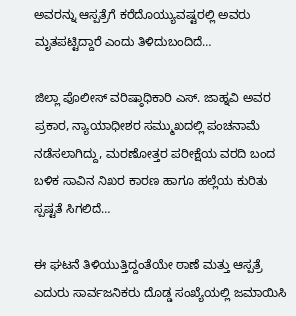ಅವರನ್ನು ಆಸ್ಪತ್ರೆಗೆ ಕರೆದೊಯ್ಯುವಷ್ಟರಲ್ಲಿ ಅವರು ಮೃತಪಟ್ಟಿದ್ದಾರೆ ಎಂದು ತಿಳಿದುಬಂದಿದೆ…

ಜಿಲ್ಲಾ ಪೊಲೀಸ್ ವರಿಷ್ಠಾಧಿಕಾರಿ ಎಸ್. ಜಾಹ್ನವಿ ಅವರ ಪ್ರಕಾರ, ನ್ಯಾಯಾಧೀಶರ ಸಮ್ಮುಖದಲ್ಲಿ ಪಂಚನಾಮೆ ನಡೆಸಲಾಗಿದ್ದು, ಮರಣೋತ್ತರ ಪರೀಕ್ಷೆಯ ವರದಿ ಬಂದ ಬಳಿಕ ಸಾವಿನ ನಿಖರ ಕಾರಣ ಹಾಗೂ ಹಲ್ಲೆಯ ಕುರಿತು ಸ್ಪಷ್ಟತೆ ಸಿಗಲಿದೆ…

ಈ ಘಟನೆ ತಿಳಿಯುತ್ತಿದ್ದಂತೆಯೇ ಠಾಣೆ ಮತ್ತು ಆಸ್ಪತ್ರೆ ಎದುರು ಸಾರ್ವಜನಿಕರು ದೊಡ್ಡ ಸಂಖ್ಯೆಯಲ್ಲಿ ಜಮಾಯಿಸಿ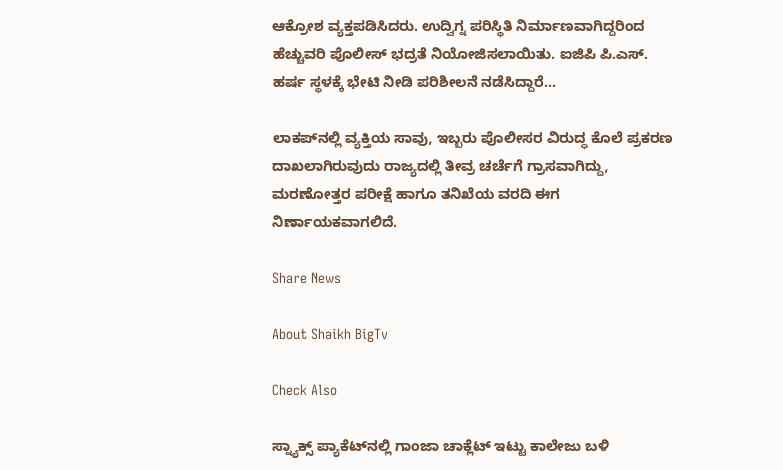ಆಕ್ರೋಶ ವ್ಯಕ್ತಪಡಿಸಿದರು. ಉದ್ವಿಗ್ನ ಪರಿಸ್ಥಿತಿ ನಿರ್ಮಾಣವಾಗಿದ್ದರಿಂದ ಹೆಚ್ಚುವರಿ ಪೊಲೀಸ್ ಭದ್ರತೆ ನಿಯೋಜಿಸಲಾಯಿತು. ಐಜಿಪಿ ಪಿ.ಎಸ್. ಹರ್ಷ ಸ್ಥಳಕ್ಕೆ ಭೇಟಿ ನೀಡಿ ಪರಿಶೀಲನೆ ನಡೆಸಿದ್ದಾರೆ…

ಲಾಕಪ್‌ನಲ್ಲಿ ವ್ಯಕ್ತಿಯ ಸಾವು, ಇಬ್ಬರು ಪೊಲೀಸರ ವಿರುದ್ಧ ಕೊಲೆ ಪ್ರಕರಣ ದಾಖಲಾಗಿರುವುದು ರಾಜ್ಯದಲ್ಲಿ ತೀವ್ರ ಚರ್ಚೆಗೆ ಗ್ರಾಸವಾಗಿದ್ದು, ಮರಣೋತ್ತರ ಪರೀಕ್ಷೆ ಹಾಗೂ ತನಿಖೆಯ ವರದಿ ಈಗ ನಿರ್ಣಾಯಕವಾಗಲಿದೆ.

Share News

About Shaikh BigTv

Check Also

ಸ್ನ್ಯಾಕ್ಸ್ ಪ್ಯಾಕೆಟ್‌ನಲ್ಲಿ ಗಾಂಜಾ ಚಾಕ್ಲೆಟ್ ಇಟ್ಟು ಕಾಲೇಜು ಬಳಿ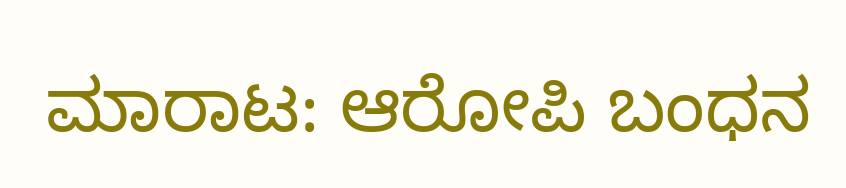ಮಾರಾಟ: ಆರೋಪಿ ಬಂಧನ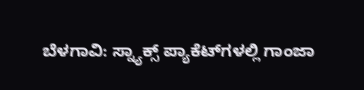ಬೆಳಗಾವಿ: ಸ್ನ್ಯಾಕ್ಸ್ ಪ್ಯಾಕೆಟ್‌ಗಳಲ್ಲಿ ಗಾಂಜಾ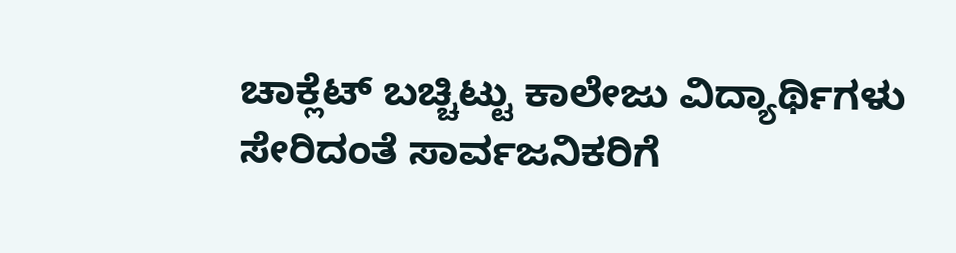ಚಾಕ್ಲೆಟ್ ಬಚ್ಚಿಟ್ಟು ಕಾಲೇಜು ವಿದ್ಯಾರ್ಥಿಗಳು ಸೇರಿದಂತೆ ಸಾರ್ವಜನಿಕರಿಗೆ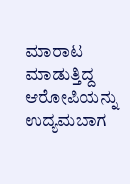ಮಾರಾಟ ಮಾಡುತ್ತಿದ್ದ ಆರೋಪಿಯನ್ನು ಉದ್ಯಮಬಾಗ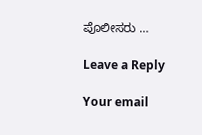ಪೊಲೀಸರು …

Leave a Reply

Your email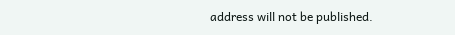address will not be published.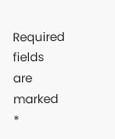Required fields are marked *